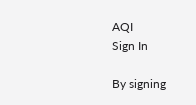AQI
Sign In

By signing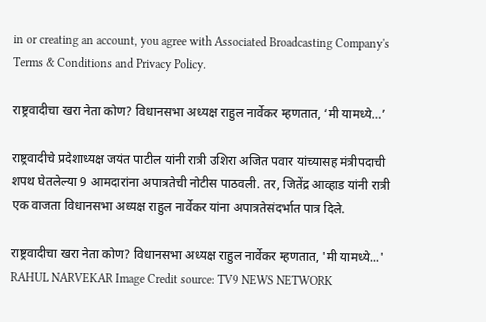in or creating an account, you agree with Associated Broadcasting Company's Terms & Conditions and Privacy Policy.

राष्ट्रवादीचा खरा नेता कोण? विधानसभा अध्यक्ष राहुल नार्वेकर म्हणतात, ‘मी यामध्ये…’

राष्ट्रवादीचे प्रदेशाध्यक्ष जयंत पाटील यांनी रात्री उशिरा अजित पवार यांच्यासह मंत्रीपदाची शपथ घेतलेल्या 9 आमदारांना अपात्रतेची नोटीस पाठवली. तर, जितेंद्र आव्हाड यांनी रात्री एक वाजता विधानसभा अध्यक्ष राहुल नार्वेकर यांना अपात्रतेसंदर्भात पात्र दिले.

राष्ट्रवादीचा खरा नेता कोण? विधानसभा अध्यक्ष राहुल नार्वेकर म्हणतात, 'मी यामध्ये...'
RAHUL NARVEKAR Image Credit source: TV9 NEWS NETWORK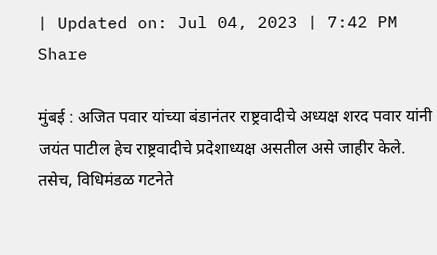| Updated on: Jul 04, 2023 | 7:42 PM
Share

मुंबई : अजित पवार यांच्या बंडानंतर राष्ट्रवादीचे अध्यक्ष शरद पवार यांनी जयंत पाटील हेच राष्ट्रवादीचे प्रदेशाध्यक्ष असतील असे जाहीर केले. तसेच, विधिमंडळ गटनेते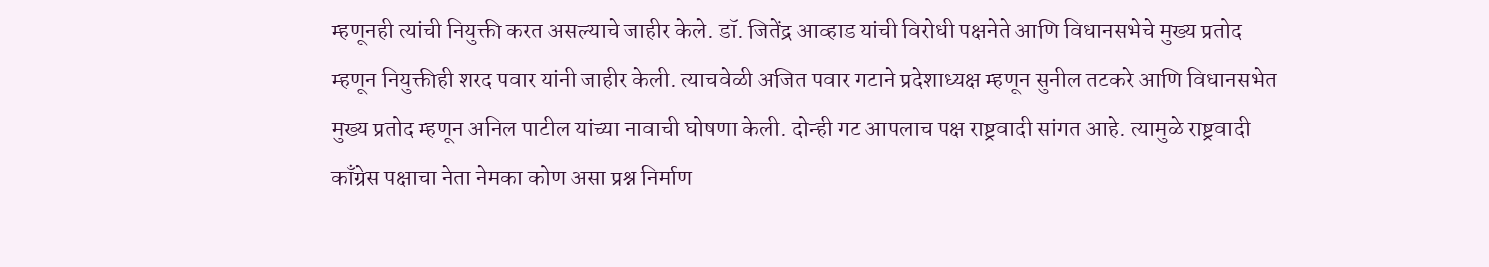म्हणूनही त्यांची नियुक्ती करत असल्याचे जाहीर केले. डॉ. जितेंद्र आव्हाड यांची विरोधी पक्षनेते आणि विधानसभेचे मुख्य प्रतोद म्हणून नियुक्तीही शरद पवार यांनी जाहीर केली. त्याचवेळी अजित पवार गटाने प्रदेशाध्यक्ष म्हणून सुनील तटकरे आणि विधानसभेत मुख्य प्रतोद म्हणून अनिल पाटील यांच्या नावाची घोषणा केली. दोन्ही गट आपलाच पक्ष राष्ट्रवादी सांगत आहे. त्यामुळे राष्ट्रवादी काँग्रेस पक्षाचा नेता नेमका कोण असा प्रश्न निर्माण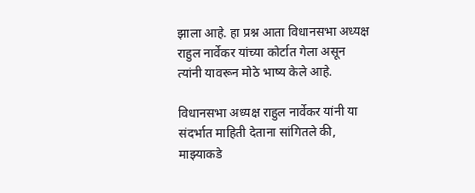झाला आहे. हा प्रश्न आता विधानसभा अध्यक्ष राहुल नार्वेकर यांच्या कोर्टात गेला असून त्यांनी यावरून मोठे भाष्य केले आहे.

विधानसभा अध्यक्ष राहुल नार्वेकर यांनी या संदर्भात माहिती देताना सांगितले की, माझ्याकडे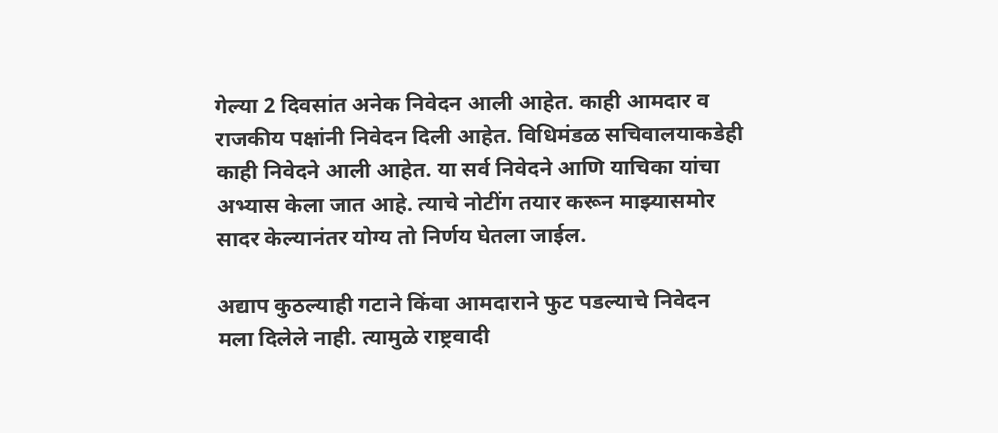गेल्या 2 दिवसांत अनेक निवेदन आली आहेत. काही आमदार व राजकीय पक्षांनी निवेदन दिली आहेत. विधिमंडळ सचिवालयाकडेही काही निवेदने आली आहेत. या सर्व निवेदने आणि याचिका यांचा अभ्यास केला जात आहे. त्याचे नोटींग तयार करून माझ्यासमोर सादर केल्यानंतर योग्य तो निर्णय घेतला जाईल.

अद्याप कुठल्याही गटाने किंवा आमदाराने फुट पडल्याचे निवेदन मला दिलेले नाही. त्यामुळे राष्ट्रवादी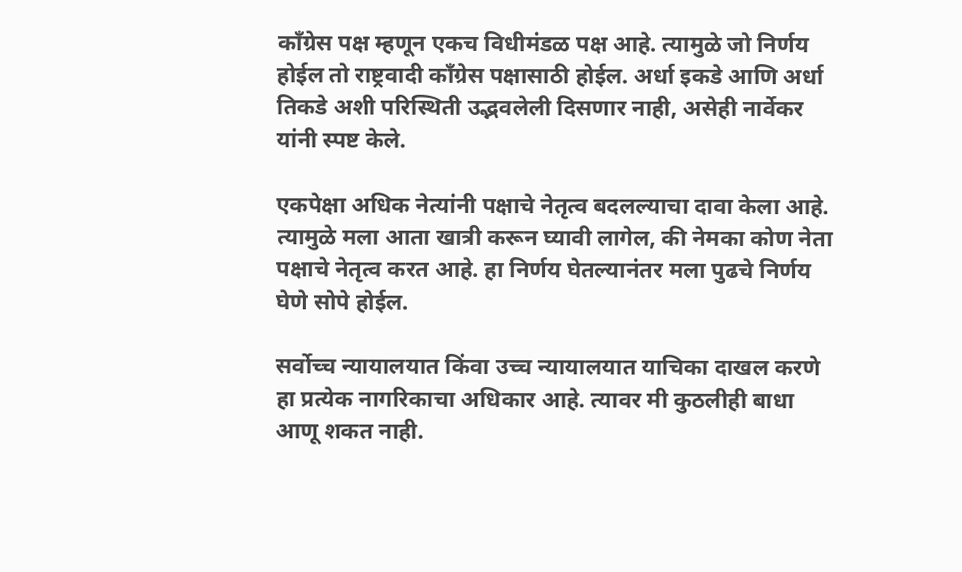काँग्रेस पक्ष म्हणून एकच विधीमंडळ पक्ष आहे. त्यामुळे जो निर्णय होईल तो राष्ट्रवादी काँग्रेस पक्षासाठी होईल. अर्धा इकडे आणि अर्धा तिकडे अशी परिस्थिती उद्भवलेली दिसणार नाही, असेही नार्वेकर यांनी स्पष्ट केले.

एकपेक्षा अधिक नेत्यांनी पक्षाचे नेतृत्व बदलल्याचा दावा केला आहे. त्यामुळे मला आता खात्री करून घ्यावी लागेल, की नेमका कोण नेता पक्षाचे नेतृत्व करत आहे. हा निर्णय घेतल्यानंतर मला पुढचे निर्णय घेणे सोपे होईल.

सर्वोच्च न्यायालयात किंवा उच्च न्यायालयात याचिका दाखल करणे हा प्रत्येक नागरिकाचा अधिकार आहे. त्यावर मी कुठलीही बाधा आणू शकत नाही.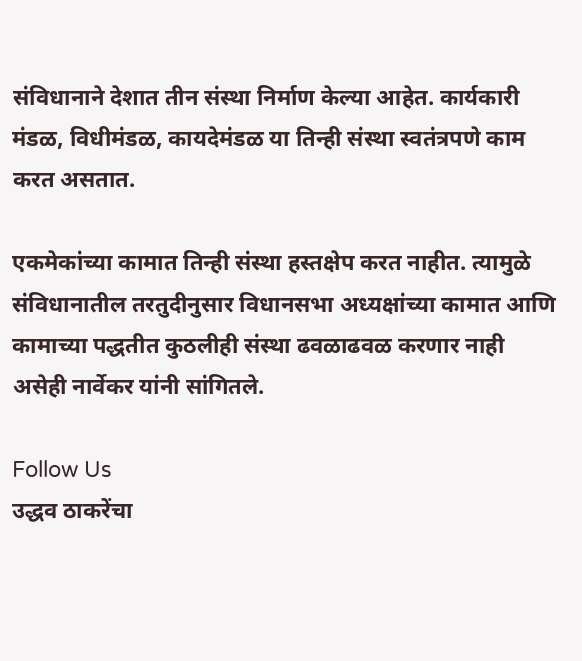संविधानाने देशात तीन संस्था निर्माण केल्या आहेत. कार्यकारी मंडळ, विधीमंडळ, कायदेमंडळ या तिन्ही संस्था स्वतंत्रपणे काम करत असतात.

एकमेकांच्या कामात तिन्ही संस्था हस्तक्षेप करत नाहीत. त्यामुळे संविधानातील तरतुदीनुसार विधानसभा अध्यक्षांच्या कामात आणि कामाच्या पद्धतीत कुठलीही संस्था ढवळाढवळ करणार नाही असेही नार्वेकर यांनी सांगितले.

Follow Us
उद्धव ठाकरेंचा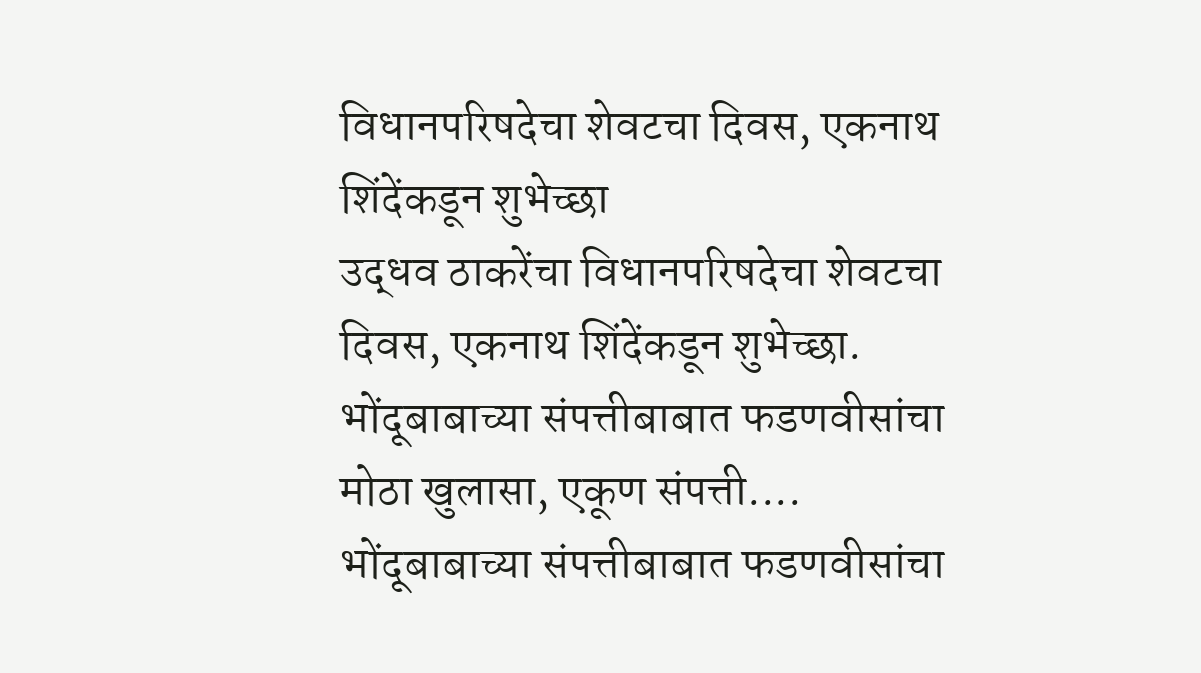विधानपरिषदेचा शेवटचा दिवस, एकनाथ शिंदेंकडून शुभेच्छा
उद्धव ठाकरेंचा विधानपरिषदेचा शेवटचा दिवस, एकनाथ शिंदेंकडून शुभेच्छा.
भोंदूबाबाच्या संपत्तीबाबात फडणवीसांचा मोठा खुलासा, एकूण संपत्ती....
भोंदूबाबाच्या संपत्तीबाबात फडणवीसांचा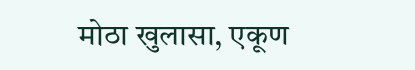मोठा खुलासा, एकूण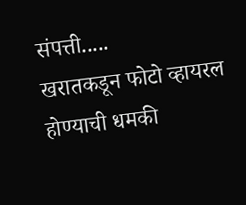संपत्ती.....
खरातकडून फोटो व्हायरल होण्याची धमकी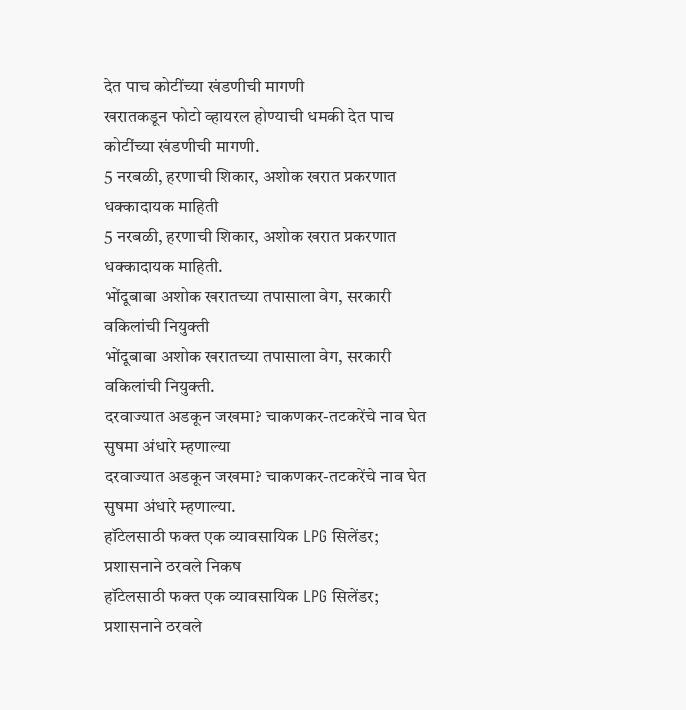देत पाच कोटींच्या खंडणीची मागणी
खरातकडून फोटो व्हायरल होण्याची धमकी देत पाच कोटींच्या खंडणीची मागणी.
5 नरबळी, हरणाची शिकार, अशोक खरात प्रकरणात धक्कादायक माहिती
5 नरबळी, हरणाची शिकार, अशोक खरात प्रकरणात धक्कादायक माहिती.
भोंदूबाबा अशोक खरातच्या तपासाला वेग, सरकारी वकिलांची नियुक्ती
भोंदूबाबा अशोक खरातच्या तपासाला वेग, सरकारी वकिलांची नियुक्ती.
दरवाज्यात अडकून जखमा? चाकणकर-तटकरेंचे नाव घेत सुषमा अंधारे म्हणाल्या
दरवाज्यात अडकून जखमा? चाकणकर-तटकरेंचे नाव घेत सुषमा अंधारे म्हणाल्या.
हॉटेलसाठी फक्त एक व्यावसायिक LPG सिलेंडर; प्रशासनाने ठरवले निकष
हॉटेलसाठी फक्त एक व्यावसायिक LPG सिलेंडर; प्रशासनाने ठरवले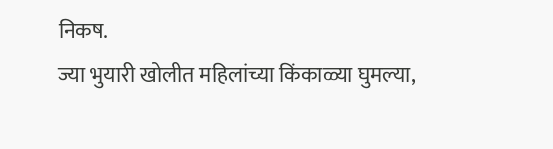निकष.
ज्या भुयारी खोलीत महिलांच्या किंकाळ्या घुमल्या,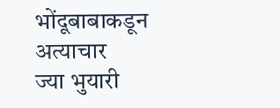भोंदूबाबाकडून अत्याचार
ज्या भुयारी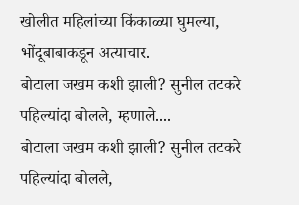खोलीत महिलांच्या किंकाळ्या घुमल्या, भोंदूबाबाकडून अत्याचार.
बोटाला जखम कशी झाली? सुनील तटकरे पहिल्यांदा बोलले, म्हणाले....
बोटाला जखम कशी झाली? सुनील तटकरे पहिल्यांदा बोलले,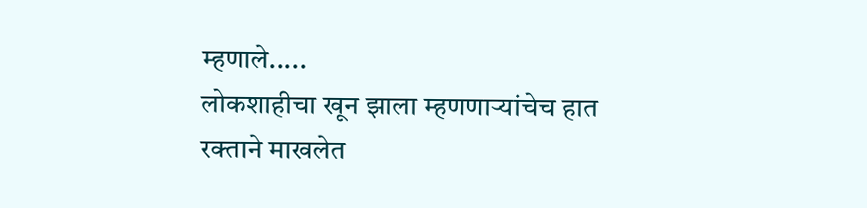म्हणाले.....
लोकशाहीचा खून झाला म्हणणाऱ्यांचेच हात रक्ताने माखलेत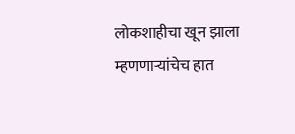लोकशाहीचा खून झाला म्हणणाऱ्यांचेच हात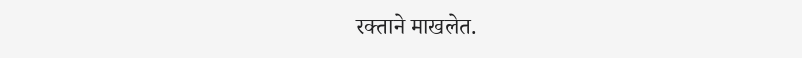रक्ताने माखलेत.